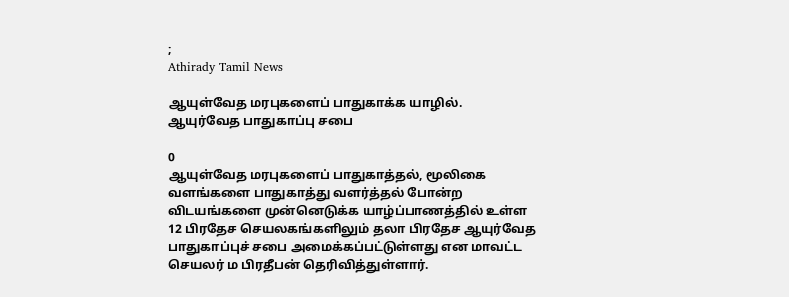;
Athirady Tamil News

ஆயுள்வேத மரபுகளைப் பாதுகாக்க யாழில். ஆயுர்வேத பாதுகாப்பு சபை

0
ஆயுள்வேத மரபுகளைப் பாதுகாத்தல், மூலிகை வளங்களை பாதுகாத்து வளர்த்தல் போன்ற விடயங்களை முன்னெடுக்க யாழ்ப்பாணத்தில் உள்ள 12 பிரதேச செயலகங்களிலும் தலா பிரதேச ஆயுர்வேத பாதுகாப்புச் சபை அமைக்கப்பட்டுள்ளது என மாவட்ட செயலர் ம பிரதீபன் தெரிவித்துள்ளார்.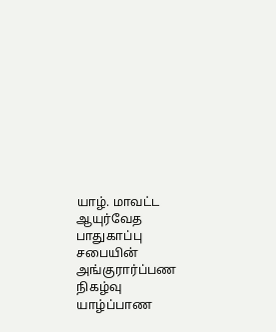யாழ். மாவட்ட ஆயுர்வேத பாதுகாப்பு சபையின் அங்குரார்ப்பண நிகழ்வு யாழ்ப்பாண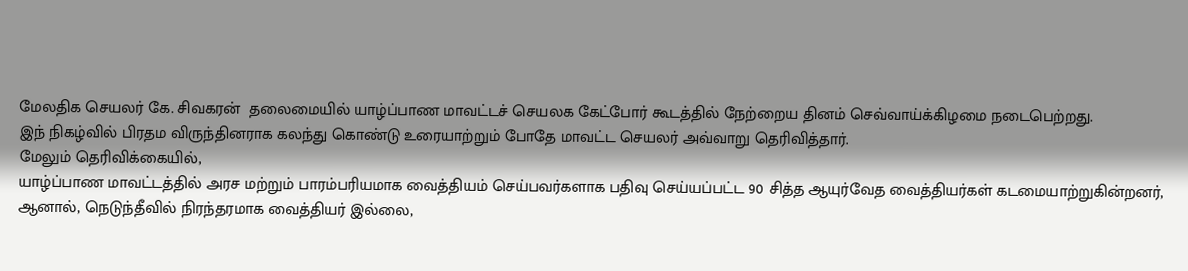மேலதிக செயலர் கே. சிவகரன்  தலைமையில் யாழ்ப்பாண மாவட்டச் செயலக கேட்போர் கூடத்தில் நேற்றைய தினம் செவ்வாய்க்கிழமை நடைபெற்றது.
இந் நிகழ்வில் பிரதம விருந்தினராக கலந்து கொண்டு உரையாற்றும் போதே மாவட்ட செயலர் அவ்வாறு தெரிவித்தார்.
மேலும் தெரிவிக்கையில்,
யாழ்ப்பாண மாவட்டத்தில் அரச மற்றும் பாரம்பரியமாக வைத்தியம் செய்பவர்களாக பதிவு செய்யப்பட்ட 90 சித்த ஆயுர்வேத வைத்தியர்கள் கடமையாற்றுகின்றனர்,
ஆனால், நெடுந்தீவில் நிரந்தரமாக வைத்தியர் இல்லை,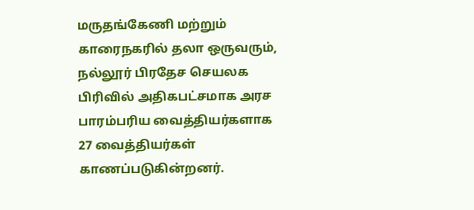மருதங்கேணி மற்றும் காரைநகரில் தலா ஒருவரும்,  நல்லூர் பிரதேச செயலக பிரிவில் அதிகபட்சமாக அரச பாரம்பரிய வைத்தியர்களாக 27 வைத்தியர்கள் காணப்படுகின்றனர்.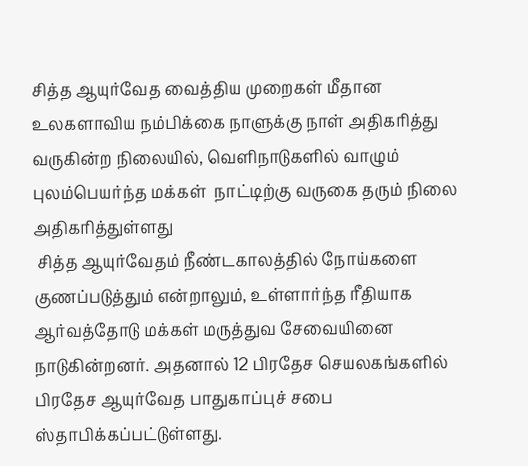சித்த ஆயுர்வேத வைத்திய முறைகள் மீதான உலகளாவிய நம்பிக்கை நாளுக்கு நாள் அதிகரித்து வருகின்ற நிலையில், வெளிநாடுகளில் வாழும் புலம்பெயர்ந்த மக்கள்  நாட்டிற்கு வருகை தரும் நிலை அதிகரித்துள்ளது
 சித்த ஆயுர்வேதம் நீண்டகாலத்தில் நோய்களை குணப்படுத்தும் என்றாலும், உள்ளார்ந்த ரீதியாக ஆர்வத்தோடு மக்கள் மருத்துவ சேவையினை நாடுகின்றனர். அதனால் 12 பிரதேச செயலகங்களில் பிரதேச ஆயுர்வேத பாதுகாப்புச் சபை ஸ்தாபிக்கப்பட்டுள்ளது.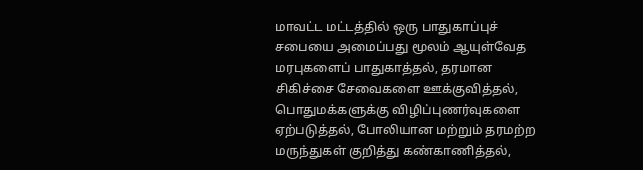மாவட்ட மட்டத்தில் ஒரு பாதுகாப்புச் சபையை அமைப்பது மூலம் ஆயுள்வேத மரபுகளைப் பாதுகாத்தல், தரமான சிகிச்சை சேவைகளை ஊக்குவித்தல், பொதுமக்களுக்கு விழிப்புணர்வுகளை ஏற்படுத்தல், போலியான மற்றும் தரமற்ற மருந்துகள் குறித்து கண்காணித்தல்,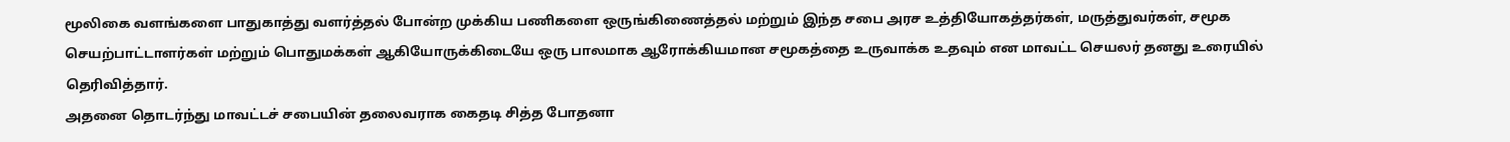மூலிகை வளங்களை பாதுகாத்து வளர்த்தல் போன்ற முக்கிய பணிகளை ஒருங்கிணைத்தல் மற்றும் இந்த சபை அரச உத்தியோகத்தர்கள், மருத்துவர்கள், சமூக செயற்பாட்டாளர்கள் மற்றும் பொதுமக்கள் ஆகியோருக்கிடையே ஒரு பாலமாக ஆரோக்கியமான சமூகத்தை உருவாக்க உதவும் என மாவட்ட செயலர் தனது உரையில் தெரிவித்தார்.
அதனை தொடர்ந்து மாவட்டச் சபையின் தலைவராக கைதடி சித்த போதனா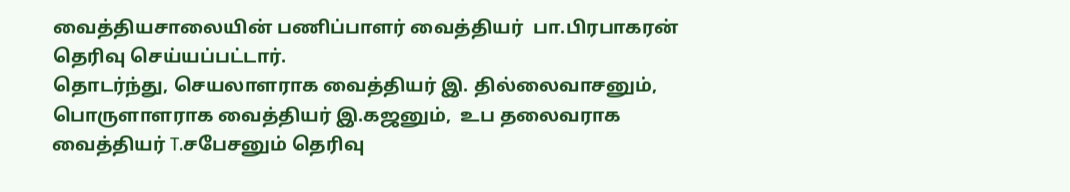வைத்தியசாலையின் பணிப்பாளர் வைத்தியர்  பா.பிரபாகரன் தெரிவு செய்யப்பட்டார்.
தொடர்ந்து, செயலாளராக வைத்தியர் இ. தில்லைவாசனும், பொருளாளராக வைத்தியர் இ.கஜனும்,  உப தலைவராக வைத்தியர் T.சபேசனும் தெரிவு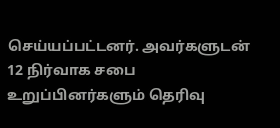செய்யப்பட்டனர். அவர்களுடன் 12 நிர்வாக சபை உறுப்பினர்களும் தெரிவு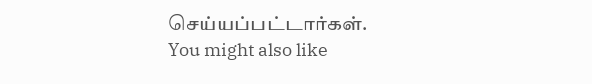செய்யப்பட்டார்கள்.
You might also like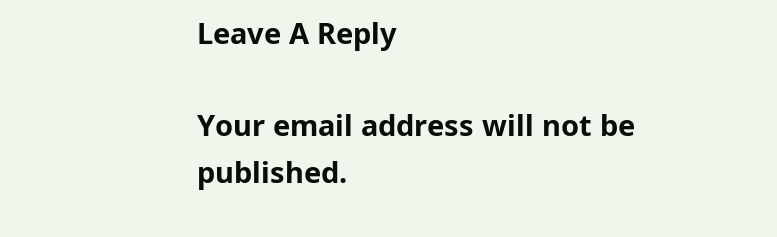Leave A Reply

Your email address will not be published.